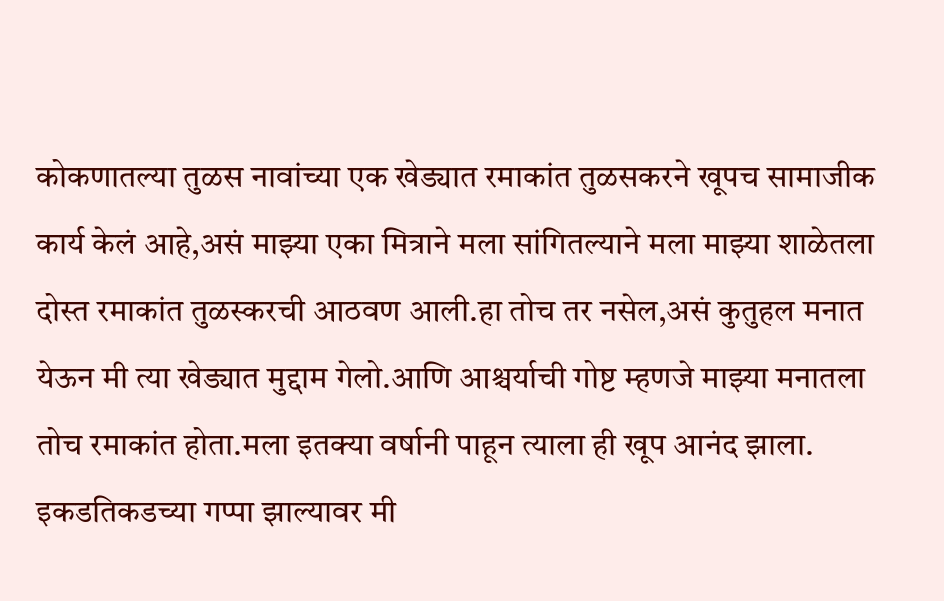कोकणातल्या तुळस नावांच्या एक खेड्यात रमाकांत तुळसकरने खूपच सामाजीक कार्य केलं आहे,असं माझ्या एका मित्राने मला सांगितल्याने मला माझ्या शाळेतला दोस्त रमाकांत तुळस्करची आठवण आली.हा तोच तर नसेल,असं कुतुहल मनात येऊन मी त्या खेड्यात मुद्दाम गेलो.आणि आश्चर्याची गोष्ट म्हणजे माझ्या मनातला तोच रमाकांत होता.मला इतक्या वर्षानी पाहून त्याला ही खूप आनंद झाला.
इकडतिकडच्या गप्पा झाल्यावर मी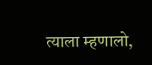त्याला म्हणालो,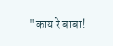"काय रे बाबा!